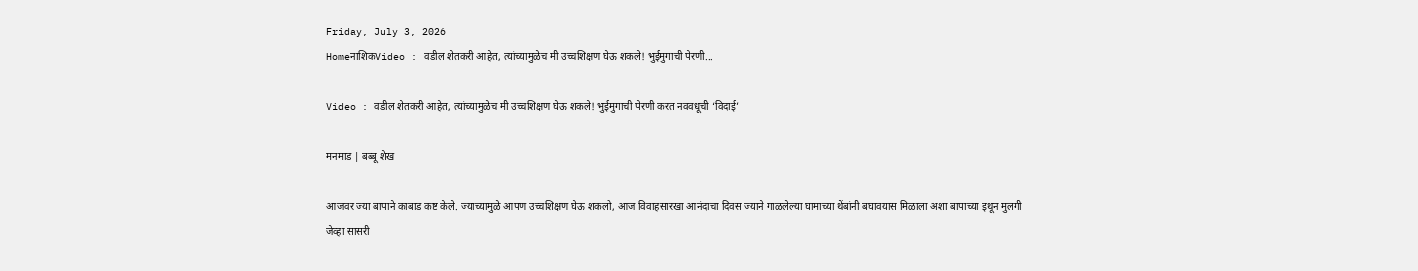Friday, July 3, 2026
HomeनाशिकVideo : वडील शेतकरी आहेत, त्यांच्यामुळेच मी उच्चशिक्षण घेऊ शकले! भुईमुगाची पेरणी...

Video : वडील शेतकरी आहेत, त्यांच्यामुळेच मी उच्चशिक्षण घेऊ शकले! भुईमुगाची पेरणी करत नववधूची ‘विदाई’

मनमाड | बब्बू शेख

आजवर ज्या बापाने काबाड कष्ट केले. ज्याच्यामुळे आपण उच्चशिक्षण घेऊ शकलो, आज विवाहसारखा आनंदाचा दिवस ज्याने गाळलेल्या घामाच्या थेंबांनी बघावयास मिळाला अशा बापाच्या इथून मुलगी जेव्हा सासरी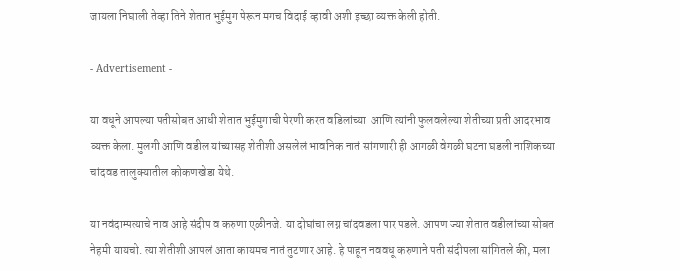जायला निघाली तेव्हा तिने शेतात भुईमुग पेरून मगच विदाई व्हावी अशी इच्छा व्यक्त केली होती.

- Advertisement -

या वधूने आपल्या पतीसोबत आधी शेतात भुईमुगाची पेरणी करत वडिलांच्या  आणि त्यांनी फुलवलेल्या शेतीच्या प्रती आदरभाव व्यक्त केला. मुलगी आणि वडील यांच्यासह शेतीशी असलेलं भावनिक नातं सांगणारी ही आगळी वेगळी घटना घडली नाशिकच्या चांदवड तालुक्यातील कोकणखेडा येथे.

या नवंदाम्पत्याचे नाव आहे संदीप व करुणा एळीनजे. या दोघांचा लग्न चांदवडला पार पडले. आपण ज्या शेतात वडीलांच्या सोबत नेहमी यायचो. त्या शेतीशी आपलं आता कायमच नातं तुटणार आहे. हे पाहून नववधू करुणाने पती संदीपला सांगितले की, मला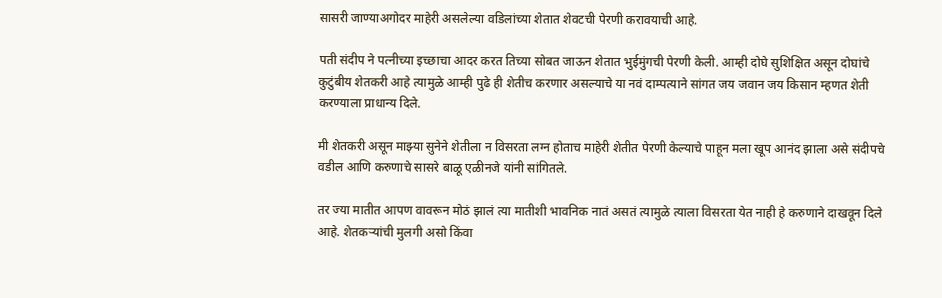सासरी जाण्याअगोदर माहेरी असलेल्या वडिलांच्या शेतात शेवटची पेरणी करावयाची आहे.

पती संदीप ने पत्नीच्या इच्छाचा आदर करत तिच्या सोबत जाऊन शेतात भुईमुंगची पेरणी केली. आम्ही दोघे सुशिक्षित असून दोघांचे कुटुंबीय शेतकरी आहे त्यामुळे आम्ही पुढे ही शेतीच करणार असल्याचे या नवं दाम्पत्याने सांगत जय जवान जय किसान म्हणत शेती करण्याला प्राधान्य दिले.

मी शेतकरी असून माझ्या सुनेने शेतीला न विसरता लग्न होताच माहेरी शेतीत पेरणी केल्याचे पाहून मला खूप आनंद झाला असे संदीपचे वडील आणि करुणाचे सासरे बाळू एळीनजे यांनी सांगितले.

तर ज्या मातीत आपण वावरून मोठं झालं त्या मातीशी भावनिक नातं असतं त्यामुळे त्याला विसरता येत नाही हे करुणाने दाखवून दिले आहे. शेतकऱ्यांची मुलगी असो किंवा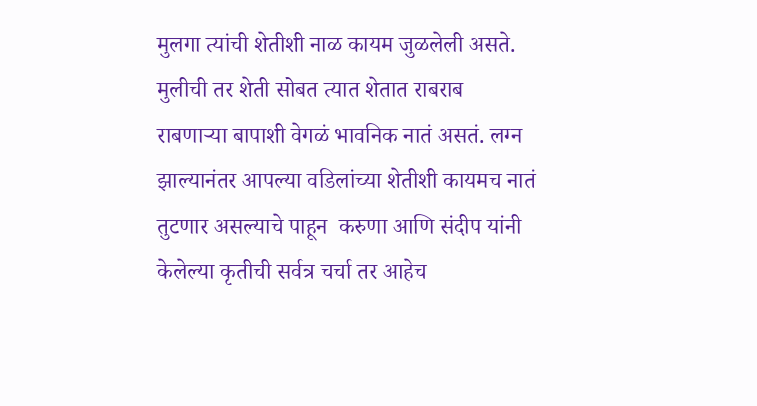मुलगा त्यांची शेतीशी नाळ कायम जुळलेली असते. मुलीची तर शेती सोबत त्यात शेतात राबराब राबणाऱ्या बापाशी वेगळं भावनिक नातं असतं. लग्न झाल्यानंतर आपल्या वडिलांच्या शेतीशी कायमच नातं तुटणार असल्याचे पाहून  करुणा आणि संदीप यांनी केलेल्या कृतीची सर्वत्र चर्चा तर आहेच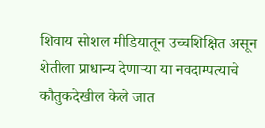शिवाय सोशल मीडियातून उच्चशिक्षित असून शेतीला प्राधान्य देणाऱ्या या नवदाम्पत्याचे कौतुकदेखील केले जात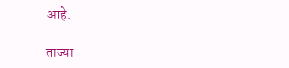आहे.

ताज्या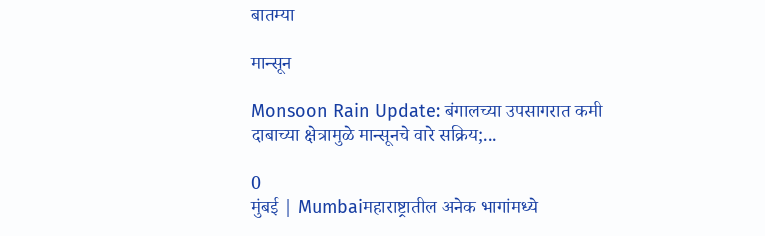बातम्या

मान्सून

Monsoon Rain Update: बंगालच्या उपसागरात कमी दाबाच्या क्षेत्रामुळे मान्सूनचे वारे सक्रिय;...

0
मुंबई | Mumbaiमहाराष्ट्रातील अनेक भागांमध्ये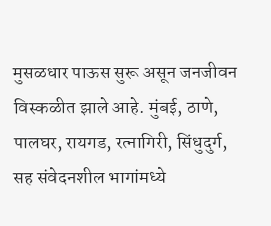मुसळधार पाऊस सुरू असून जनजीवन विस्कळीत झाले आहे. मुंबई, ठाणे, पालघर, रायगड, रत्नागिरी, सिंधुदुर्ग, सह संवेदनशील भागांमध्ये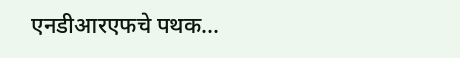एनडीआरएफचे पथक...